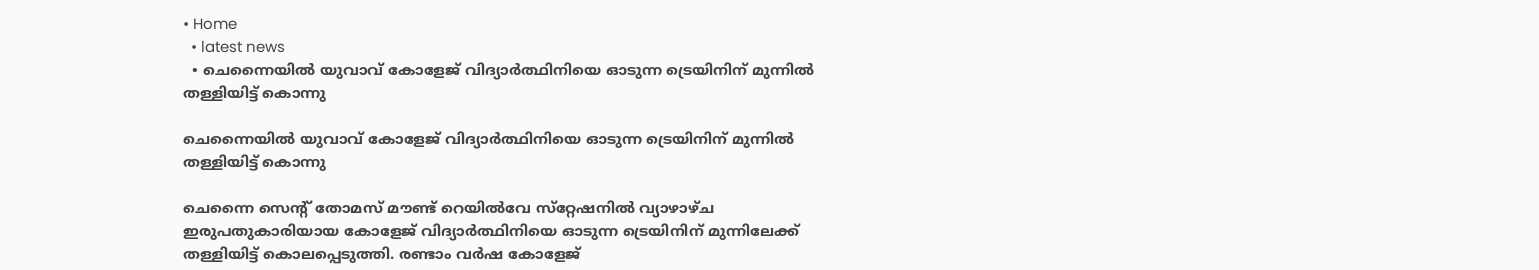• Home
  • latest news
  • ചെന്നൈയിൽ യുവാവ് കോളേജ് വിദ്യാർത്ഥിനിയെ ഓടുന്ന ട്രെയിനിന് മുന്നിൽ തള്ളിയിട്ട് കൊന്നു

ചെന്നൈയിൽ യുവാവ് കോളേജ് വിദ്യാർത്ഥിനിയെ ഓടുന്ന ട്രെയിനിന് മുന്നിൽ തള്ളിയിട്ട് കൊന്നു

ചെന്നൈ സെന്റ് തോമസ് മൗണ്ട് റെയിൽവേ സ്‌റ്റേഷനിൽ വ്യാഴാഴ്ച ഇരുപതുകാരിയായ കോളേജ് വിദ്യാർത്ഥിനിയെ ഓടുന്ന ട്രെയിനിന് മുന്നിലേക്ക് തള്ളിയിട്ട് കൊലപ്പെടുത്തി. രണ്ടാം വർഷ കോളേജ്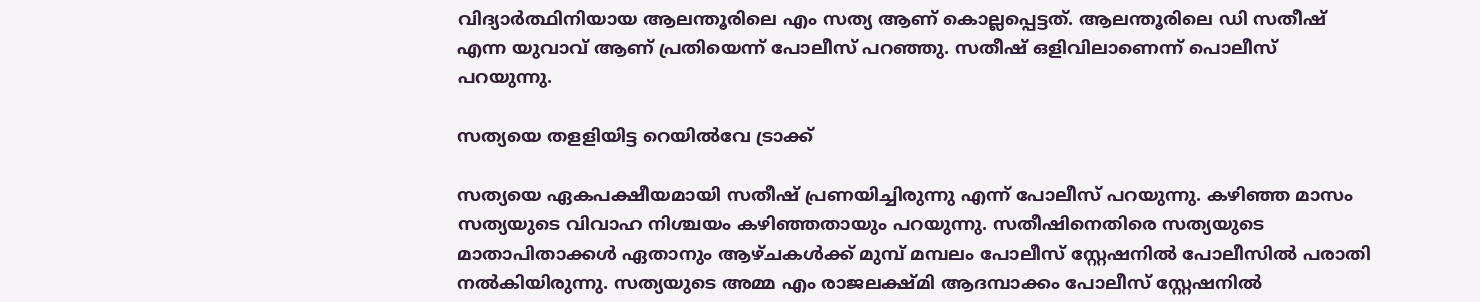വിദ്യാർത്ഥിനിയായ ആലന്തൂരിലെ എം സത്യ ആണ് കൊല്ലപ്പെട്ടത്. ആലന്തൂരിലെ ഡി സതീഷ് എന്ന യുവാവ് ആണ് പ്രതിയെന്ന് പോലീസ് പറഞ്ഞു. സതീഷ്‌ ഒളിവിലാണെന്ന്‌ പൊലീസ്‌ പറയുന്നു.

സത്യയെ തളളിയിട്ട റെയില്‍വേ ട്രാക്ക്‌

സത്യയെ ഏകപക്ഷീയമായി സതീഷ് പ്രണയിച്ചിരുന്നു എന്ന് പോലീസ് പറയുന്നു. കഴിഞ്ഞ മാസം സത്യയുടെ വിവാഹ നിശ്ചയം കഴിഞ്ഞതായും പറയുന്നു. സതീഷിനെതിരെ സത്യയുടെ മാതാപിതാക്കൾ ഏതാനും ആഴ്ചകൾക്ക് മുമ്പ് മമ്പലം പോലീസ് സ്റ്റേഷനിൽ പോലീസിൽ പരാതി നൽകിയിരുന്നു. സത്യയുടെ അമ്മ എം രാജലക്ഷ്മി ആദമ്പാക്കം പോലീസ് സ്റ്റേഷനിൽ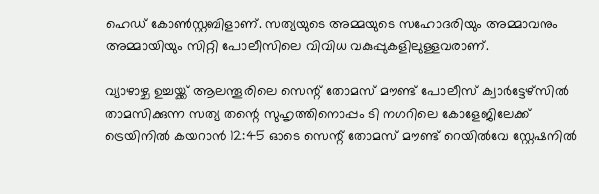ഹെഡ് കോൺസ്റ്റബിളാണ്. സത്യയുടെ അമ്മയുടെ സഹോദരിയും അമ്മാവനും അമ്മായിയും സിറ്റി പോലീസിലെ വിവിധ വകുപ്പുകളിലുള്ളവരാണ്.

വ്യാഴാഴ്ച ഉച്ചയ്ക്ക് ആലന്തൂരിലെ സെന്റ് തോമസ് മൗണ്ട് പോലീസ് ക്വാർട്ടേഴ്സിൽ താമസിക്കുന്ന സത്യ തന്റെ സുഹൃത്തിനൊപ്പം ടി നഗറിലെ കോളേജിലേക്ക് ട്രെയിനിൽ കയറാൻ 12:45 ഓടെ സെന്റ് തോമസ് മൗണ്ട് റെയിൽവേ സ്റ്റേഷനിൽ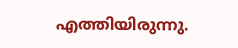എത്തിയിരുന്നു.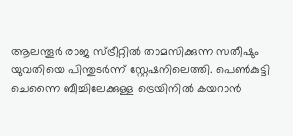ആലന്തൂർ രാജ സ്ട്രീറ്റിൽ താമസിക്കുന്ന സതീഷും യുവതിയെ പിന്തുടർന്ന് സ്റ്റേഷനിലെത്തി. പെൺകുട്ടി ചെന്നൈ ബീച്ചിലേക്കുള്ള ട്രെയിനിൽ കയറാൻ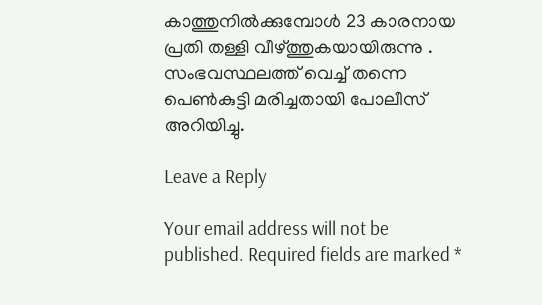കാത്തുനിൽക്കുമ്പോൾ 23 കാരനായ പ്രതി തള്ളി വീഴ്ത്തുകയായിരുന്നു . സംഭവസ്ഥലത്ത് വെച്ച് തന്നെ പെൺകുട്ടി മരിച്ചതായി പോലീസ് അറിയിച്ചു.

Leave a Reply

Your email address will not be published. Required fields are marked *